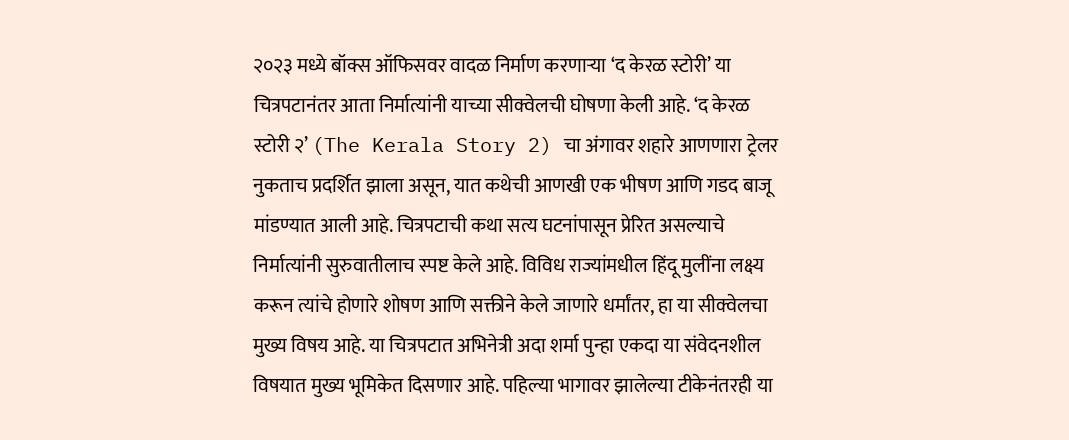२०२३ मध्ये बॉक्स ऑफिसवर वादळ निर्माण करणाऱ्या ‘द केरळ स्टोरी’ या चित्रपटानंतर आता निर्मात्यांनी याच्या सीक्वेलची घोषणा केली आहे. ‘द केरळ स्टोरी २’ (The Kerala Story 2) चा अंगावर शहारे आणणारा ट्रेलर नुकताच प्रदर्शित झाला असून, यात कथेची आणखी एक भीषण आणि गडद बाजू मांडण्यात आली आहे. चित्रपटाची कथा सत्य घटनांपासून प्रेरित असल्याचे निर्मात्यांनी सुरुवातीलाच स्पष्ट केले आहे. विविध राज्यांमधील हिंदू मुलींना लक्ष्य करून त्यांचे होणारे शोषण आणि सक्तीने केले जाणारे धर्मांतर, हा या सीक्वेलचा मुख्य विषय आहे. या चित्रपटात अभिनेत्री अदा शर्मा पुन्हा एकदा या संवेदनशील विषयात मुख्य भूमिकेत दिसणार आहे. पहिल्या भागावर झालेल्या टीकेनंतरही या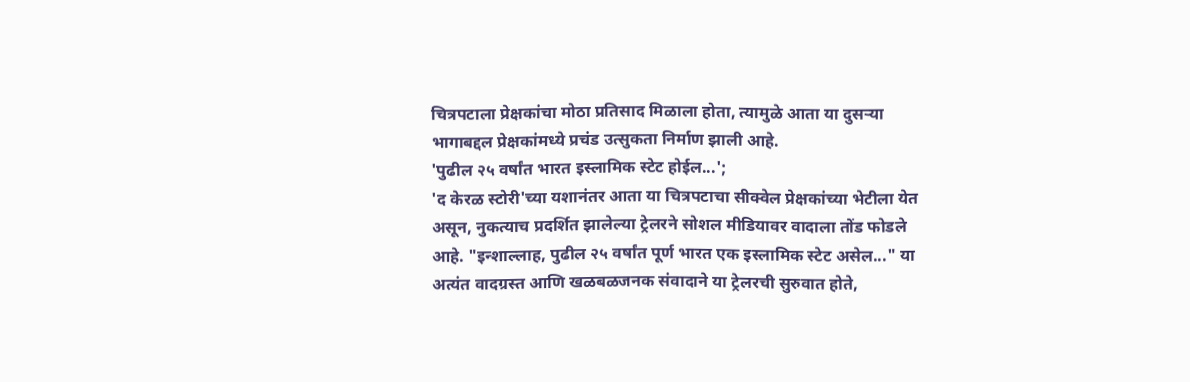चित्रपटाला प्रेक्षकांचा मोठा प्रतिसाद मिळाला होता, त्यामुळे आता या दुसऱ्या भागाबद्दल प्रेक्षकांमध्ये प्रचंड उत्सुकता निर्माण झाली आहे.
'पुढील २५ वर्षांत भारत इस्लामिक स्टेट होईल...';
'द केरळ स्टोरी'च्या यशानंतर आता या चित्रपटाचा सीक्वेल प्रेक्षकांच्या भेटीला येत असून, नुकत्याच प्रदर्शित झालेल्या ट्रेलरने सोशल मीडियावर वादाला तोंड फोडले आहे. "इन्शाल्लाह, पुढील २५ वर्षांत पूर्ण भारत एक इस्लामिक स्टेट असेल..." या अत्यंत वादग्रस्त आणि खळबळजनक संवादाने या ट्रेलरची सुरुवात होते,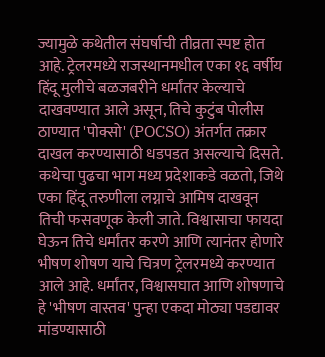ज्यामुळे कथेतील संघर्षाची तीव्रता स्पष्ट होत आहे. ट्रेलरमध्ये राजस्थानमधील एका १६ वर्षीय हिंदू मुलीचे बळजबरीने धर्मांतर केल्याचे दाखवण्यात आले असून, तिचे कुटुंब पोलीस ठाण्यात 'पोक्सो' (POCSO) अंतर्गत तक्रार दाखल करण्यासाठी धडपडत असल्याचे दिसते. कथेचा पुढचा भाग मध्य प्रदेशाकडे वळतो, जिथे एका हिंदू तरुणीला लग्नाचे आमिष दाखवून तिची फसवणूक केली जाते. विश्वासाचा फायदा घेऊन तिचे धर्मांतर करणे आणि त्यानंतर होणारे भीषण शोषण याचे चित्रण ट्रेलरमध्ये करण्यात आले आहे. धर्मांतर, विश्वासघात आणि शोषणाचे हे 'भीषण वास्तव' पुन्हा एकदा मोठ्या पडद्यावर मांडण्यासाठी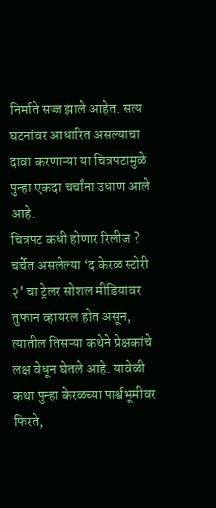निर्माते सज्ज झाले आहेत. सत्य घटनांवर आधारित असल्याचा दावा करणाऱ्या या चित्रपटामुळे पुन्हा एकदा चर्चांना उधाण आले आहे.
चित्रपट कधी होणार रिलीज ?
चर्चेत असलेल्या ‘द केरळ स्टोरी २’ चा ट्रेलर सोशल मीडियावर तुफान व्हायरल होत असून, त्यातील तिसऱ्या कथेने प्रेक्षकांचे लक्ष वेधून घेतले आहे. यावेळी कथा पुन्हा केरळच्या पार्श्वभूमीवर फिरते,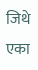जिथे एका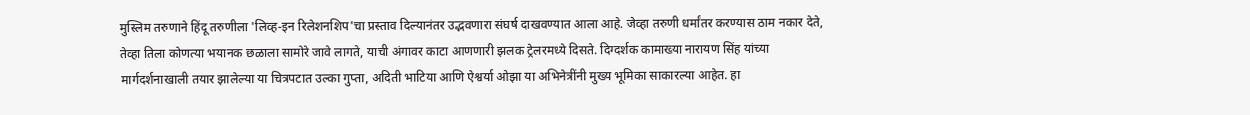मुस्लिम तरुणाने हिंदू तरुणीला 'लिव्ह-इन रिलेशनशिप'चा प्रस्ताव दिल्यानंतर उद्भवणारा संघर्ष दाखवण्यात आला आहे. जेव्हा तरुणी धर्मांतर करण्यास ठाम नकार देते, तेव्हा तिला कोणत्या भयानक छळाला सामोरे जावे लागते, याची अंगावर काटा आणणारी झलक ट्रेलरमध्ये दिसते. दिग्दर्शक कामाख्या नारायण सिंह यांच्या मार्गदर्शनाखाली तयार झालेल्या या चित्रपटात उल्का गुप्ता, अदिती भाटिया आणि ऐश्वर्या ओझा या अभिनेत्रींनी मुख्य भूमिका साकारल्या आहेत. हा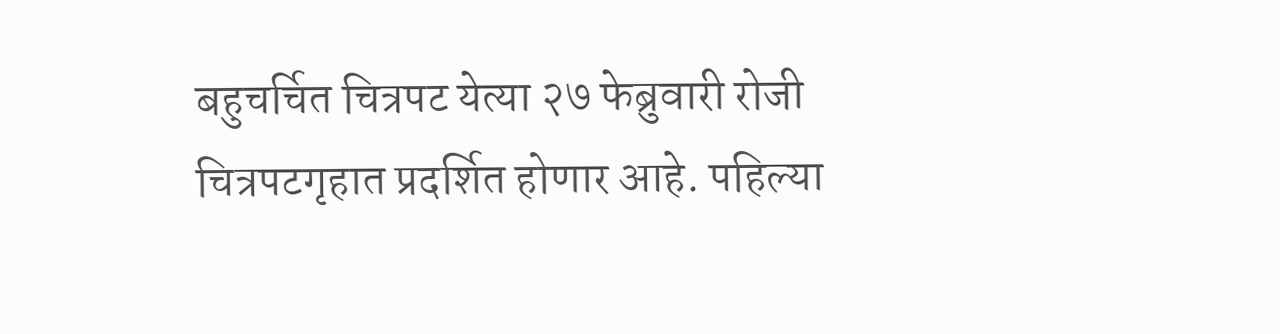बहुचर्चित चित्रपट येत्या २७ फेब्रुवारी रोजी चित्रपटगृहात प्रदर्शित होणार आहे. पहिल्या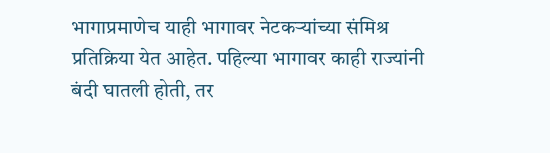भागाप्रमाणेच याही भागावर नेटकऱ्यांच्या संमिश्र प्रतिक्रिया येत आहेत. पहिल्या भागावर काही राज्यांनी बंदी घातली होती, तर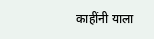काहींनी याला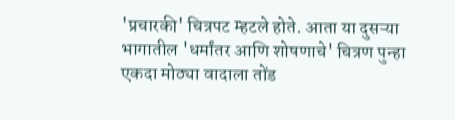'प्रचारकी' चित्रपट म्हटले होते. आता या दुसऱ्या भागातील 'धर्मांतर आणि शोषणाचे' चित्रण पुन्हा एकदा मोठ्या वादाला तोंड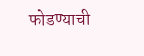फोडण्याची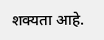शक्यता आहे.